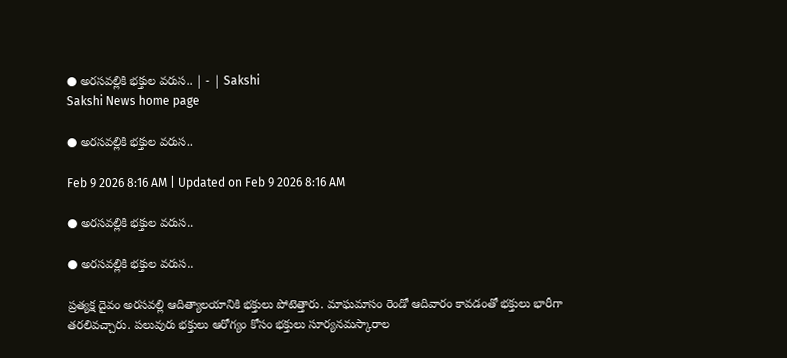● అరసవల్లికి భక్తుల వరుస.. | - | Sakshi
Sakshi News home page

● అరసవల్లికి భక్తుల వరుస..

Feb 9 2026 8:16 AM | Updated on Feb 9 2026 8:16 AM

● అరసవల్లికి భక్తుల వరుస..

● అరసవల్లికి భక్తుల వరుస..

ప్రత్యక్ష దైవం అరసవల్లి ఆదిత్యాలయానికి భక్తులు పోటెత్తారు. మాఘమాసం రెండో ఆదివారం కావడంతో భక్తులు భారీగా తరలివచ్చారు. పలువురు భక్తులు ఆరోగ్యం కోసం భక్తులు సూర్యనమస్కారాల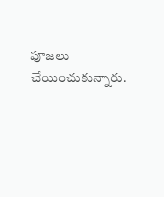పూజలు చేయించుకున్నారు.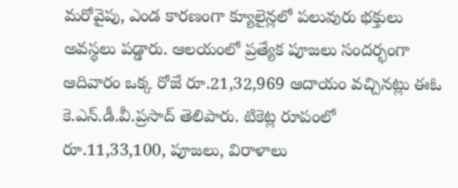మరోవైపు, ఎండ కారణంగా క్యూలైన్లలో పలువురు భక్తులు అవస్థలు పడ్డారు. ఆలయంలో ప్రత్యేక పూజలు సందర్భంగా ఆదివారం ఒక్క రోజే రూ.21,32,969 ఆదాయం వచ్చినట్లు ఈఓ కె.ఎన్‌.డీ.వీ.ప్రసాద్‌ తెలిపారు. టికెట్ల రూపంలో రూ.11,33,100, పూజలు, విరాళాలు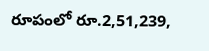రూపంలో రూ.2,51,239,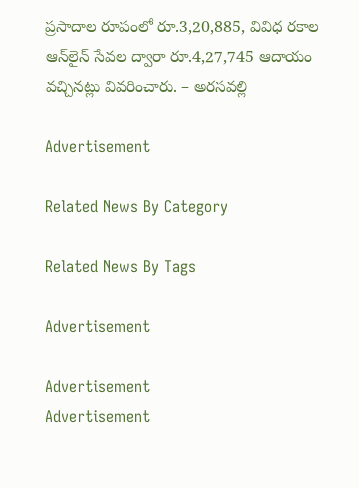ప్రసాదాల రూపంలో రూ.3,20,885, వివిధ రకాల ఆన్‌లైన్‌ సేవల ద్వారా రూ.4,27,745 ఆదాయం వచ్చినట్లు వివరించారు. – అరసవల్లి

Advertisement

Related News By Category

Related News By Tags

Advertisement

Advertisement
Advertisement